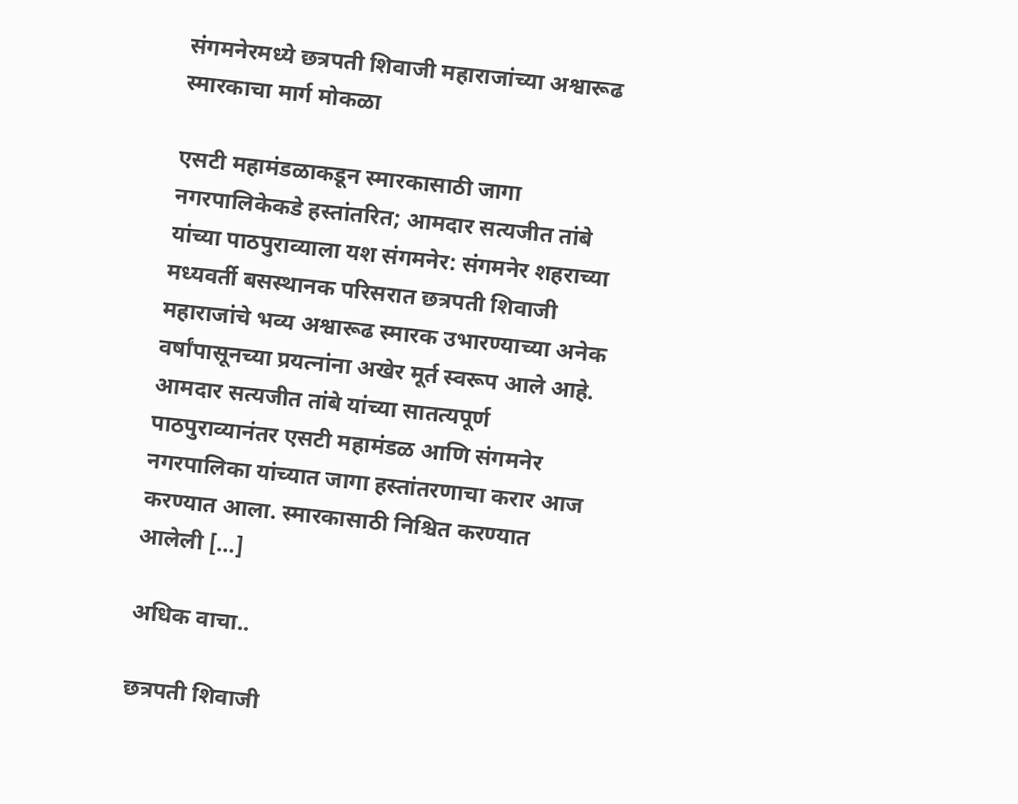संगमनेरमध्ये छत्रपती शिवाजी महाराजांच्या अश्वारूढ स्मारकाचा मार्ग मोकळा

एसटी महामंडळाकडून स्मारकासाठी जागा नगरपालिकेकडे हस्तांतरित; आमदार सत्यजीत तांबे यांच्या पाठपुराव्याला यश संगमनेर: संगमनेर शहराच्या मध्यवर्ती बसस्थानक परिसरात छत्रपती शिवाजी महाराजांचे भव्य अश्वारूढ स्मारक उभारण्याच्या अनेक वर्षांपासूनच्या प्रयत्नांना अखेर मूर्त स्वरूप आले आहे. आमदार सत्यजीत तांबे यांच्या सातत्यपूर्ण पाठपुराव्यानंतर एसटी महामंडळ आणि संगमनेर नगरपालिका यांच्यात जागा हस्तांतरणाचा करार आज करण्यात आला. स्मारकासाठी निश्चित करण्यात आलेली […]

अधिक वाचा..

छत्रपती शिवाजी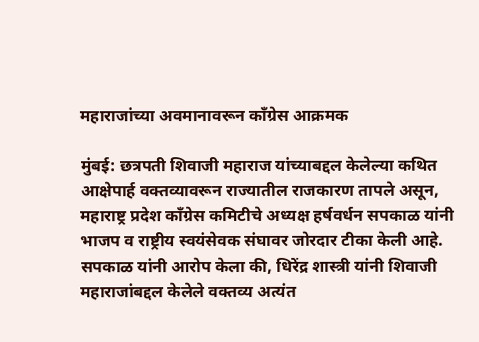महाराजांच्या अवमानावरून काँग्रेस आक्रमक

मुंबई: छत्रपती शिवाजी महाराज यांच्याबद्दल केलेल्या कथित आक्षेपार्ह वक्तव्यावरून राज्यातील राजकारण तापले असून, महाराष्ट्र प्रदेश काँग्रेस कमिटीचे अध्यक्ष हर्षवर्धन सपकाळ यांनी भाजप व राष्ट्रीय स्वयंसेवक संघावर जोरदार टीका केली आहे. सपकाळ यांनी आरोप केला की, धिरेंद्र शास्त्री यांनी शिवाजी महाराजांबद्दल केलेले वक्तव्य अत्यंत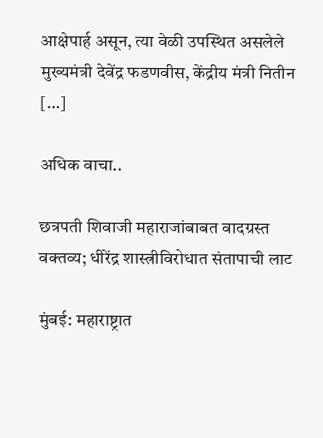आक्षेपार्ह असून, त्या वेळी उपस्थित असलेले मुख्यमंत्री देवेंद्र फडणवीस, केंद्रीय मंत्री नितीन […]

अधिक वाचा..

छत्रपती शिवाजी महाराजांबाबत वादग्रस्त वक्तव्य; धीरेंद्र शास्त्रीविरोधात संतापाची लाट

मुंबई: महाराष्ट्रात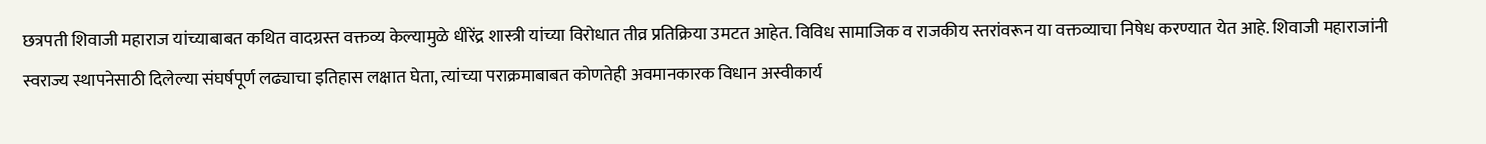छत्रपती शिवाजी महाराज यांच्याबाबत कथित वादग्रस्त वक्तव्य केल्यामुळे धीरेंद्र शास्त्री यांच्या विरोधात तीव्र प्रतिक्रिया उमटत आहेत. विविध सामाजिक व राजकीय स्तरांवरून या वक्तव्याचा निषेध करण्यात येत आहे. शिवाजी महाराजांनी स्वराज्य स्थापनेसाठी दिलेल्या संघर्षपूर्ण लढ्याचा इतिहास लक्षात घेता, त्यांच्या पराक्रमाबाबत कोणतेही अवमानकारक विधान अस्वीकार्य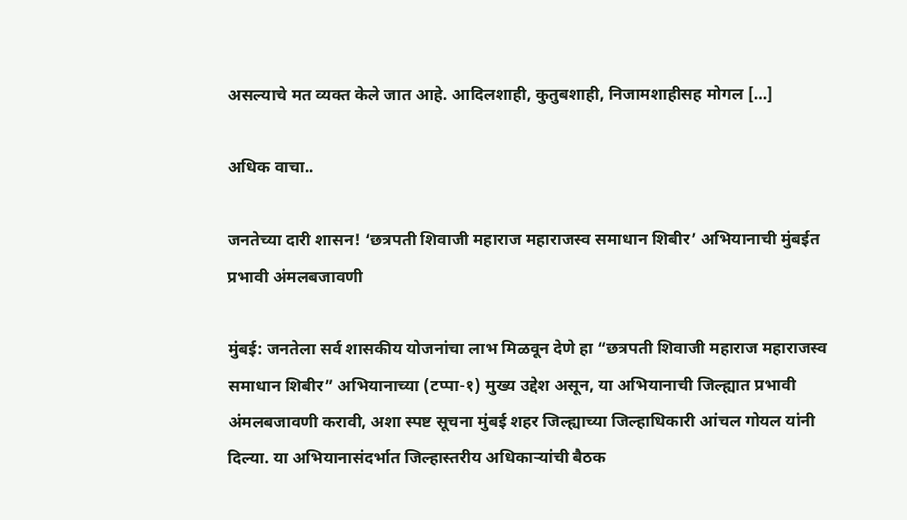असल्याचे मत व्यक्त केले जात आहे. आदिलशाही, कुतुबशाही, निजामशाहीसह मोगल […]

अधिक वाचा..

जनतेच्या दारी शासन! ‘छत्रपती शिवाजी महाराज महाराजस्व समाधान शिबीर’ अभियानाची मुंबईत प्रभावी अंमलबजावणी

मुंबई: जनतेला सर्व शासकीय योजनांचा लाभ मिळवून देणे हा “छत्रपती शिवाजी महाराज महाराजस्व समाधान शिबीर” अभियानाच्या (टप्पा-१) मुख्य उद्देश असून, या अभियानाची जिल्ह्यात प्रभावी अंमलबजावणी करावी, अशा स्पष्ट सूचना मुंबई शहर जिल्ह्याच्या जिल्हाधिकारी आंचल गोयल यांनी दिल्या. या अभियानासंदर्भात जिल्हास्तरीय अधिकाऱ्यांची बैठक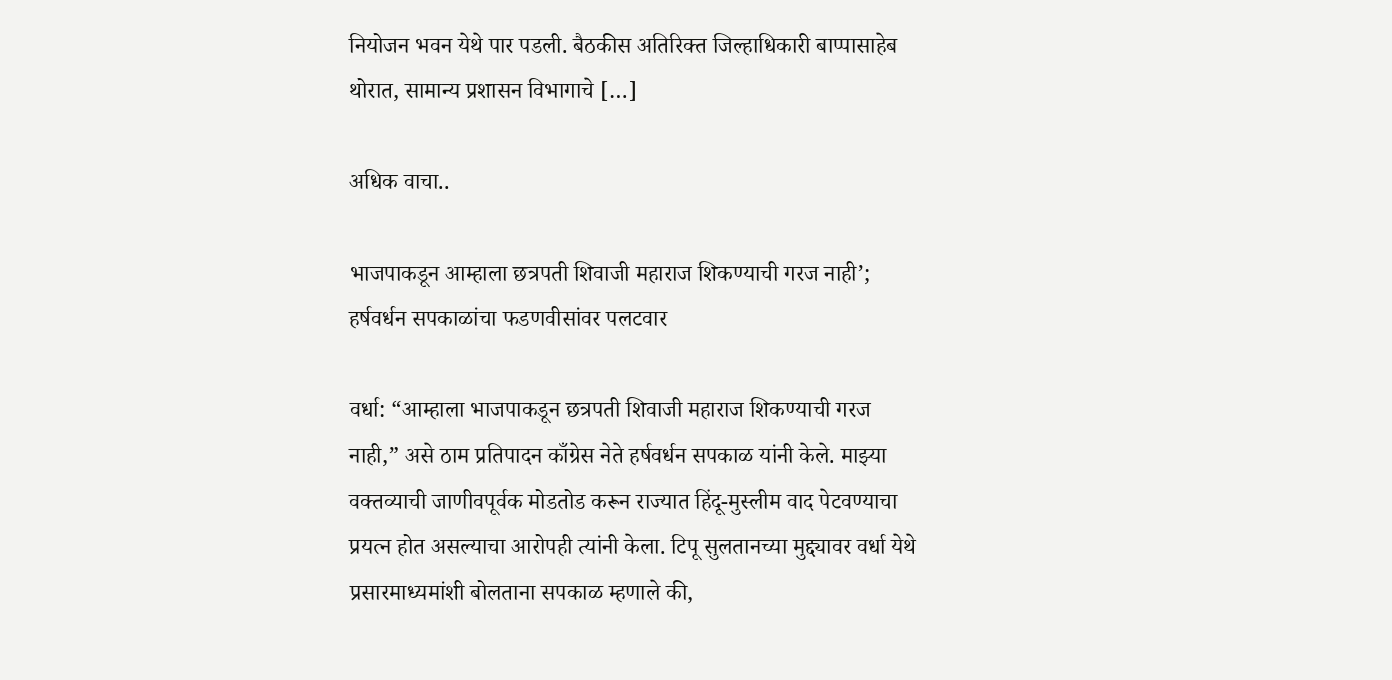नियोजन भवन येथे पार पडली. बैठकीस अतिरिक्त जिल्हाधिकारी बाप्पासाहेब थोरात, सामान्य प्रशासन विभागाचे […]

अधिक वाचा..

भाजपाकडून आम्हाला छत्रपती शिवाजी महाराज शिकण्याची गरज नाही’; हर्षवर्धन सपकाळांचा फडणवीसांवर पलटवार

वर्धा: “आम्हाला भाजपाकडून छत्रपती शिवाजी महाराज शिकण्याची गरज नाही,” असे ठाम प्रतिपादन काँग्रेस नेते हर्षवर्धन सपकाळ यांनी केले. माझ्या वक्तव्याची जाणीवपूर्वक मोडतोड करून राज्यात हिंदू-मुस्लीम वाद पेटवण्याचा प्रयत्न होत असल्याचा आरोपही त्यांनी केला. टिपू सुलतानच्या मुद्द्यावर वर्धा येथे प्रसारमाध्यमांशी बोलताना सपकाळ म्हणाले की,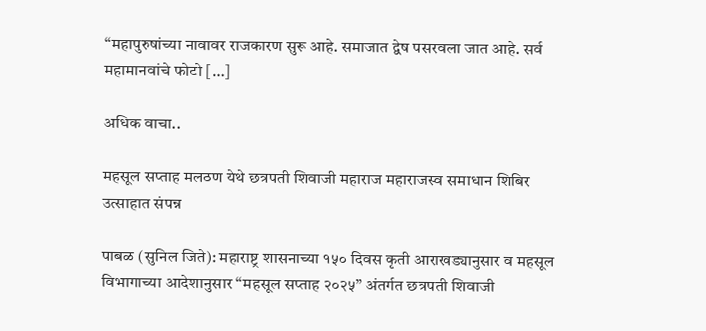“महापुरुषांच्या नावावर राजकारण सुरू आहे. समाजात द्वेष पसरवला जात आहे. सर्व महामानवांचे फोटो […]

अधिक वाचा..

महसूल सप्ताह मलठण येथे छत्रपती शिवाजी महाराज महाराजस्व समाधान शिबिर उत्साहात संपन्न

पाबळ (सुनिल जिते): महाराष्ट्र शासनाच्या १५० दिवस कृती आराखड्यानुसार व महसूल विभागाच्या आदेशानुसार “महसूल सप्ताह २०२५” अंतर्गत छत्रपती शिवाजी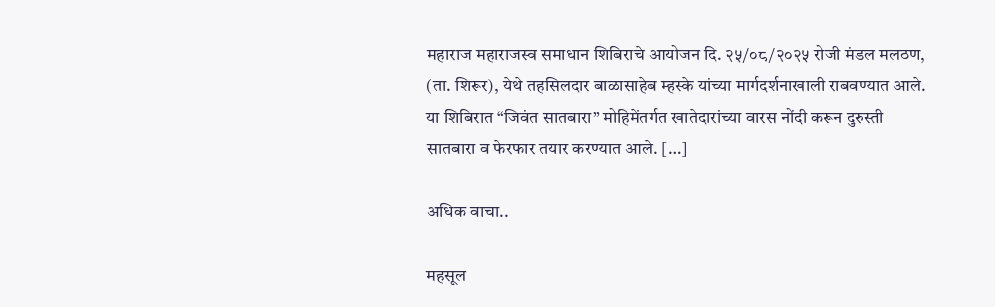महाराज महाराजस्व समाधान शिबिराचे आयोजन दि. २५/०८/२०२५ रोजी मंडल मलठण, (ता. शिरूर), येथे तहसिलदार बाळासाहेब म्हस्के यांच्या मार्गदर्शनाखाली राबवण्यात आले. या शिबिरात “जिवंत सातबारा” मोहिमेंतर्गत खातेदारांच्या वारस नोंदी करून दुरुस्ती सातबारा व फेरफार तयार करण्यात आले. […]

अधिक वाचा..

महसूल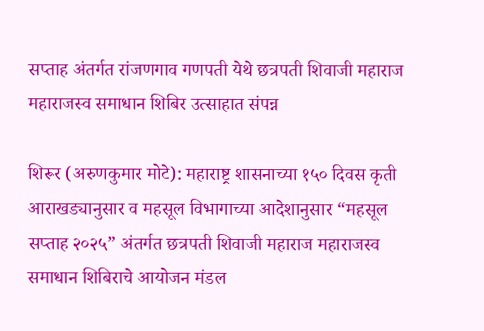सप्ताह अंतर्गत रांजणगाव गणपती येथे छत्रपती शिवाजी महाराज महाराजस्व समाधान शिबिर उत्साहात संपन्न

शिरूर (अरुणकुमार मोटे): महाराष्ट्र शासनाच्या १५० दिवस कृती आराखड्यानुसार व महसूल विभागाच्या आदेशानुसार “महसूल सप्ताह २०२५” अंतर्गत छत्रपती शिवाजी महाराज महाराजस्व समाधान शिबिराचे आयोजन मंडल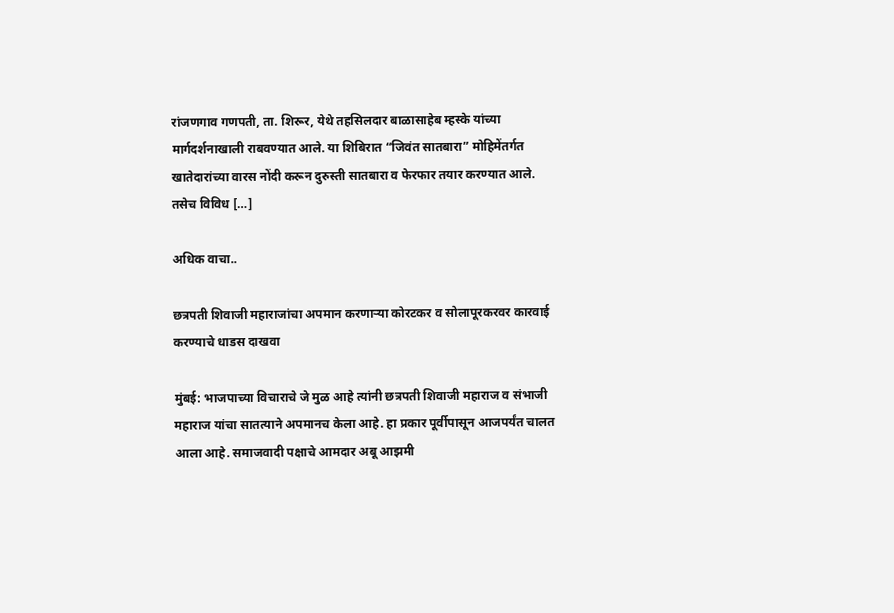रांजणगाव गणपती, ता. शिरूर, येथे तहसिलदार बाळासाहेब म्हस्के यांच्या मार्गदर्शनाखाली राबवण्यात आले. या शिबिरात “जिवंत सातबारा” मोहिमेंतर्गत खातेदारांच्या वारस नोंदी करून दुरुस्ती सातबारा व फेरफार तयार करण्यात आले. तसेच विविध […]

अधिक वाचा..

छत्रपती शिवाजी महाराजांचा अपमान करणाऱ्या कोरटकर व सोलापूरकरवर कारवाई करण्याचे धाडस दाखवा

मुंबई: भाजपाच्या विचाराचे जे मुळ आहे त्यांनी छत्रपती शिवाजी महाराज व संभाजी महाराज यांचा सातत्याने अपमानच केला आहे. हा प्रकार पूर्वीपासून आजपर्यंत चालत आला आहे. समाजवादी पक्षाचे आमदार अबू आझमी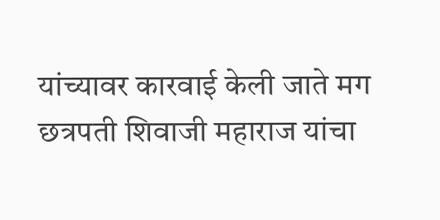यांच्यावर कारवाई केली जाते मग छत्रपती शिवाजी महाराज यांचा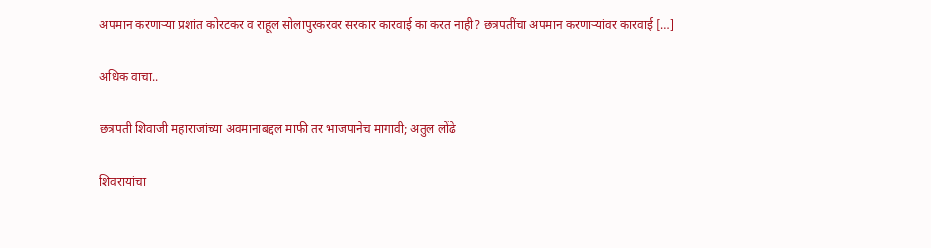अपमान करणाऱ्या प्रशांत कोरटकर व राहूल सोलापुरकरवर सरकार कारवाई का करत नाही? छत्रपतींचा अपमान करणाऱ्यांवर कारवाई […]

अधिक वाचा..

छत्रपती शिवाजी महाराजांच्या अवमानाबद्दल माफी तर भाजपानेच मागावी; अतुल लोंढे

शिवरायांचा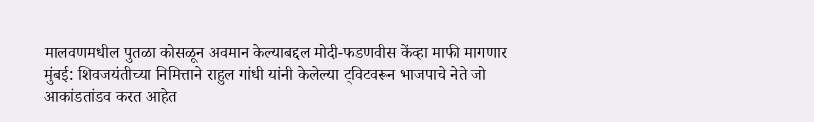मालवणमधील पुतळा कोसळून अवमान केल्याबद्दल मोदी-फडणवीस केंव्हा माफी मागणार मुंबई: शिवजयंतीच्या निमित्ताने राहुल गांधी यांनी केलेल्या ट्विटवरून भाजपाचे नेते जो आकांडतांडव करत आहेत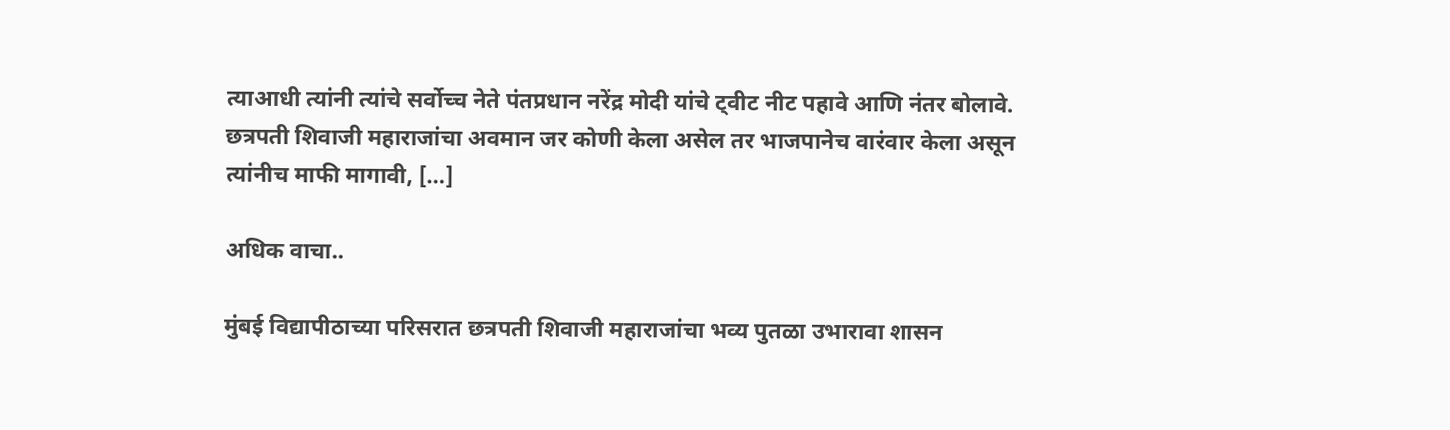त्याआधी त्यांनी त्यांचे सर्वोच्च नेते पंतप्रधान नरेंद्र मोदी यांचे ट्वीट नीट पहावे आणि नंतर बोलावे. छत्रपती शिवाजी महाराजांचा अवमान जर कोणी केला असेल तर भाजपानेच वारंवार केला असून त्यांनीच माफी मागावी, […]

अधिक वाचा..

मुंबई विद्यापीठाच्या परिसरात छत्रपती शिवाजी महाराजांचा भव्य पुतळा उभारावा शासन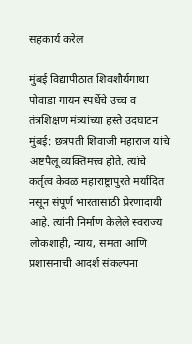सहकार्य करेल

मुंबई विद्यापीठात शिवशौर्यगाथा पोवाडा गायन स्पर्धेचे उच्च व तंत्रशिक्षण मंत्र्यांच्या हस्ते उदघाटन मुंबई: छत्रपती शिवाजी महाराज यांचे अष्टपैलू व्यक्तिमत्त्व होते. त्यांचे कर्तृत्व केवळ महाराष्ट्रापुरते मर्यादित नसून संपूर्ण भारतासाठी प्रेरणादायी आहे. त्यांनी निर्माण केलेले स्वराज्य लोकशाही, न्याय, समता आणि प्रशासनाची आदर्श संकल्पना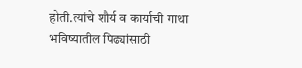होती.त्यांचे शौर्य व कार्याची गाथा भविष्यातील पिढ्यांसाठी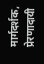मार्गदर्शक, प्रेरणादायी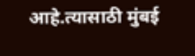आहे.त्यासाठी मुंबई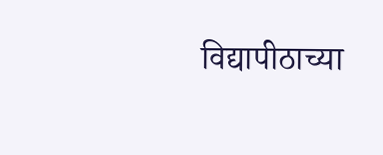विद्यापीठाच्या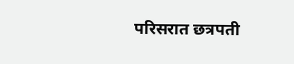परिसरात छत्रपती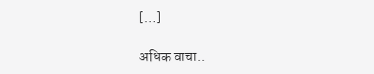[…]

अधिक वाचा..